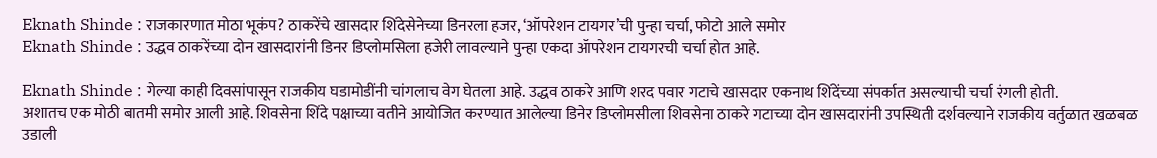Eknath Shinde : राजकारणात मोठा भूकंप? ठाकरेंचे खासदार शिंदेसेनेच्या डिनरला हजर, ‘ऑपरेशन टायगर’ची पुन्हा चर्चा, फोटो आले समोर
Eknath Shinde : उद्धव ठाकरेंच्या दोन खासदारांनी डिनर डिप्लोमसिला हजेरी लावल्याने पुन्हा एकदा ॲापरेशन टायगरची चर्चा होत आहे.

Eknath Shinde : गेल्या काही दिवसांपासून राजकीय घडामोडींनी चांगलाच वेग घेतला आहे. उद्धव ठाकरे आणि शरद पवार गटाचे खासदार एकनाथ शिंदेंच्या संपर्कात असल्याची चर्चा रंगली होती.
अशातच एक मोठी बातमी समोर आली आहे. शिवसेना शिंदे पक्षाच्या वतीने आयोजित करण्यात आलेल्या डिनेर डिप्लोमसीला शिवसेना ठाकरे गटाच्या दोन खासदारांनी उपस्थिती दर्शवल्याने राजकीय वर्तुळात खळबळ उडाली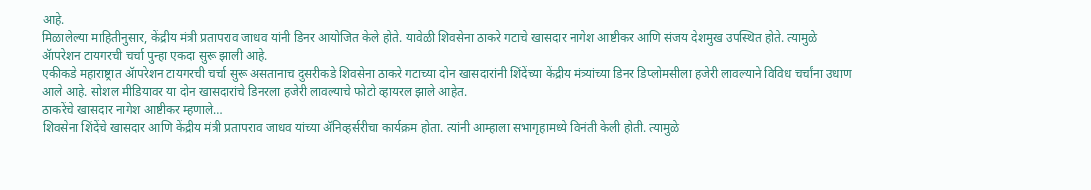आहे.
मिळालेल्या माहितीनुसार, केंद्रीय मंत्री प्रतापराव जाधव यांनी डिनर आयोजित केले होते. यावेळी शिवसेना ठाकरे गटाचे खासदार नागेश आष्टीकर आणि संजय देशमुख उपस्थित होते. त्यामुळे ॲापरेशन टायगरची चर्चा पुन्हा एकदा सुरू झाली आहे.
एकीकडे महाराष्ट्रात ॲापरेशन टायगरची चर्चा सुरू असतानाच दुसरीकडे शिवसेना ठाकरे गटाच्या दोन खासदारांनी शिंदेंच्या केंद्रीय मंत्र्यांच्या डिनर डिप्लोमसीला हजेरी लावल्याने विविध चर्चांना उधाण आले आहे. सोशल मीडियावर या दोन खासदारांचे डिनरला हजेरी लावल्याचे फोटो व्हायरल झाले आहेत.
ठाकरेंचे खासदार नागेश आष्टीकर म्हणाले…
शिवसेना शिंदेंचे खासदार आणि केंद्रीय मंत्री प्रतापराव जाधव यांच्या ॲनिव्हर्सरीचा कार्यक्रम होता. त्यांनी आम्हाला सभागृहामध्ये विनंती केली होती. त्यामुळे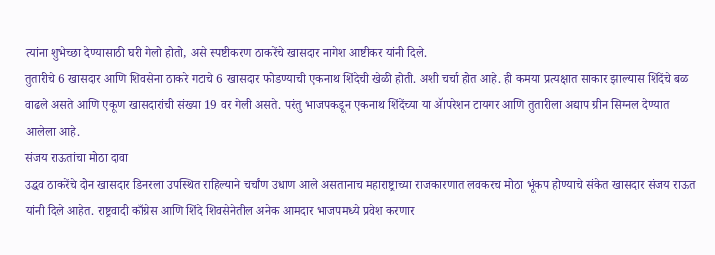त्यांना शुभेच्छा देण्यासाठी घरी गेलो होतो, असे स्पष्टीकरण ठाकरेंचे खासदार नागेश आष्टीकर यांनी दिले.
तुतारीचे 6 खासदार आणि शिवसेना ठाकरे गटाचे 6 खासदार फोडण्याची एकनाथ शिंदेची खेळी होती. अशी चर्चा होत आहे. ही कमया प्रत्यक्षात साकार झाल्यास शिंदेंचे बळ वाढले असते आणि एकूण खासदारांची संख्या 19 वर गेली असते. परंतु भाजपकडून एकनाथ शिंदेंच्या या ॲापरेशन टायगर आणि तुतारीला अद्याप ग्रीन सिग्नल देण्यात आलेला आहे.
संजय राऊतांचा मोठा दावा
उद्धव ठाकरेंचे दोन खासदार डिनरला उपस्थित राहिल्याने चर्चांण उधाण आले असतानाच महाराष्ट्राच्या राजकारणात लवकरच मोठा भूंकप होण्याचे संकेत खासदार संजय राऊत यांनी दिले आहेत. राष्ट्रवादी काँग्रेस आणि शिंदे शिवसेनेतील अनेक आमदार भाजपमध्ये प्रवेश करणार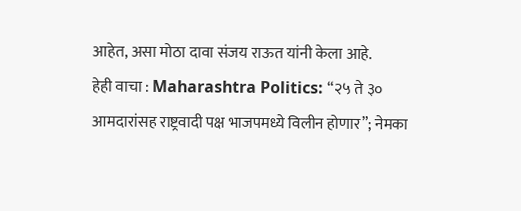आहेत, असा मोठा दावा संजय राऊत यांनी केला आहे.
हेही वाचा : Maharashtra Politics: “२५ ते ३० आमदारांसह राष्ट्रवादी पक्ष भाजपमध्ये विलीन होणार”; नेमका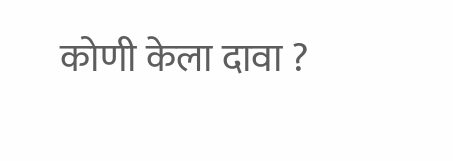कोणी केला दावा ?